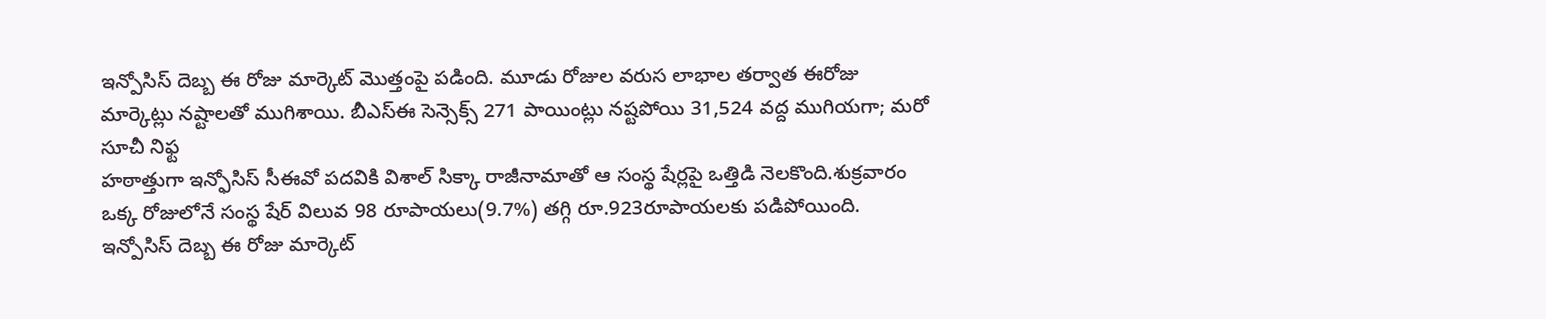ఇన్పోసిస్ దెబ్బ ఈ రోజు మార్కెట్ మొత్తంపై పడింది. మూడు రోజుల వరుస లాభాల తర్వాత ఈరోజు మార్కెట్లు నష్టాలతో ముగిశాయి. బీఎస్ఈ సెన్సెక్స్ 271 పాయింట్లు నష్టపోయి 31,524 వద్ద ముగియగా; మరో సూచీ నిఫ్ట
హఠాత్తుగా ఇన్ఫోసిస్ సీఈవో పదవికి విశాల్ సిక్కా రాజీనామాతో ఆ సంస్థ షేర్లపై ఒత్తిడి నెలకొంది.శుక్రవారం ఒక్క రోజులోనే సంస్థ షేర్ విలువ 98 రూపాయలు(9.7%) తగ్గి రూ.923రూపాయలకు పడిపోయింది. ఇన్పోసిస్ దెబ్బ ఈ రోజు మార్కెట్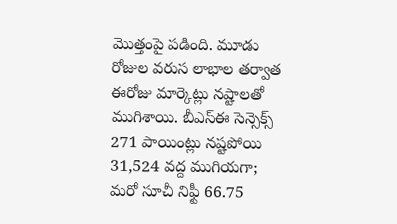మొత్తంపై పడింది. మూడు రోజుల వరుస లాభాల తర్వాత ఈరోజు మార్కెట్లు నష్టాలతో ముగిశాయి. బీఎస్ఈ సెన్సెక్స్ 271 పాయింట్లు నష్టపోయి 31,524 వద్ద ముగియగా; మరో సూచీ నిఫ్టీ 66.75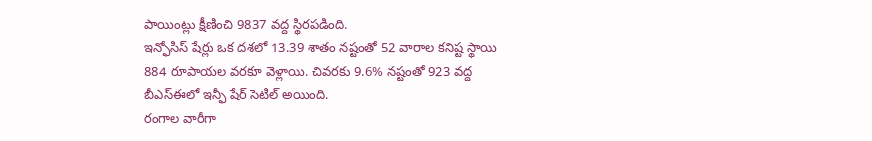పాయింట్లు క్షీణించి 9837 వద్ద స్థిరపడింది.
ఇన్ఫోసిస్ షేర్లు ఒక దశలో 13.39 శాతం నష్టంతో 52 వారాల కనిష్ట స్థాయి 884 రూపాయల వరకూ వెళ్లాయి. చివరకు 9.6% నష్టంతో 923 వద్ద బీఎస్ఈలో ఇన్ఫీ షేర్ సెటిల్ అయింది.
రంగాల వారీగా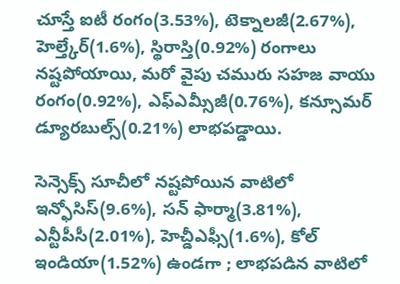చూస్తే ఐటీ రంగం(3.53%), టెక్నాలజీ(2.67%), హెల్త్కేర్(1.6%), స్థిరాస్తి(0.92%) రంగాలు నష్టపోయాయి, మరో వైపు చమురు సహజ వాయు రంగం(0.92%), ఎఫ్ఎమ్సీజీ(0.76%), కన్సూమర్ డ్యూరబుల్స్(0.21%) లాభపడ్డాయి.

సెన్సెక్స్ సూచీలో నష్టపోయిన వాటిలో ఇన్ఫోసిస్(9.6%), సన్ ఫార్మా(3.81%), ఎన్టీపీసీ(2.01%), హెచ్డీఎఫ్సీ(1.6%), కోల్ ఇండియా(1.52%) ఉండగా ; లాభపడిన వాటిలో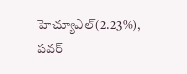హెచ్యూఎల్(2.23%), పవర్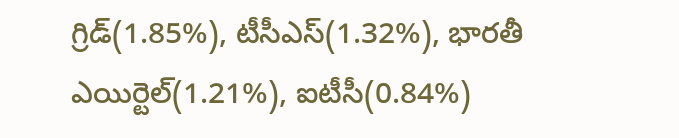గ్రిడ్(1.85%), టీసీఎస్(1.32%), భారతీ ఎయిర్టెల్(1.21%), ఐటీసీ(0.84%)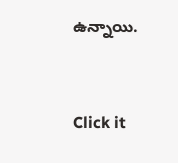ఉన్నాయి.


Click it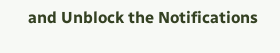and Unblock the Notifications